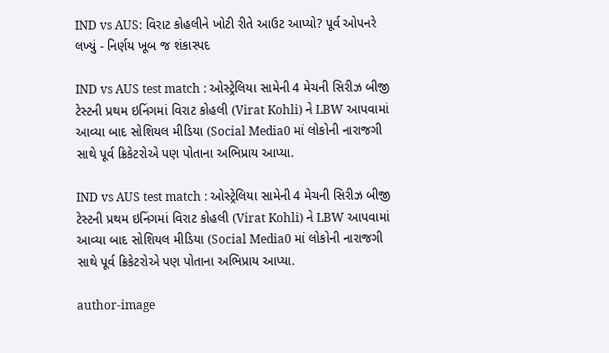IND vs AUS: વિરાટ કોહલીને ખોટી રીતે આઉટ આપ્યો? પૂર્વ ઓપનરે લખ્યું - નિર્ણય ખૂબ જ શંકાસ્પદ

IND vs AUS test match : ઓસ્ટ્રેલિયા સામેની 4 મેચની સિરીઝ બીજી ટેસ્ટની પ્રથમ ઇનિંગમાં વિરાટ કોહલી (Virat Kohli) ને LBW આપવામાં આવ્યા બાદ સોશિયલ મીડિયા (Social Media0 માં લોકોની નારાજગી સાથે પૂર્વ ક્રિકેટરોએ પણ પોતાના અભિપ્રાય આપ્યા.

IND vs AUS test match : ઓસ્ટ્રેલિયા સામેની 4 મેચની સિરીઝ બીજી ટેસ્ટની પ્રથમ ઇનિંગમાં વિરાટ કોહલી (Virat Kohli) ને LBW આપવામાં આવ્યા બાદ સોશિયલ મીડિયા (Social Media0 માં લોકોની નારાજગી સાથે પૂર્વ ક્રિકેટરોએ પણ પોતાના અભિપ્રાય આપ્યા.

author-image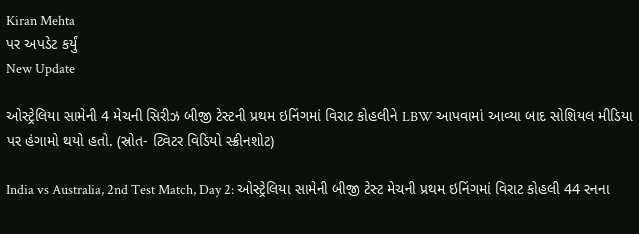Kiran Mehta
પર અપડેટ કર્યું
New Update

ઓસ્ટ્રેલિયા સામેની 4 મેચની સિરીઝ બીજી ટેસ્ટની પ્રથમ ઇનિંગમાં વિરાટ કોહલીને LBW આપવામાં આવ્યા બાદ સોશિયલ મીડિયા પર હંગામો થયો હતો. (સ્રોત- ટ્વિટર વિડિયો સ્ક્રીનશોટ)

India vs Australia, 2nd Test Match, Day 2: ઓસ્ટ્રેલિયા સામેની બીજી ટેસ્ટ મેચની પ્રથમ ઇનિંગમાં વિરાટ કોહલી 44 રનના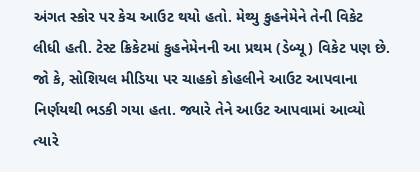અંગત સ્કોર પર કેચ આઉટ થયો હતો. મેથ્યુ કુહનેમેને તેની વિકેટ લીધી હતી. ટેસ્ટ ક્રિકેટમાં કુહનેમેનની આ પ્રથમ (ડેબ્યૂ) વિકેટ પણ છે. જો કે, સોશિયલ મીડિયા પર ચાહકો કોહલીને આઉટ આપવાના નિર્ણયથી ભડકી ગયા હતા. જ્યારે તેને આઉટ આપવામાં આવ્યો ત્યારે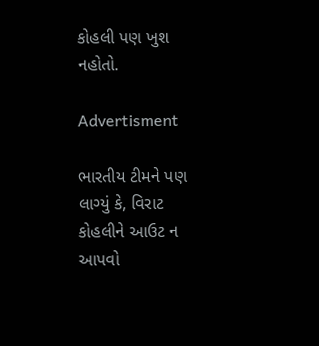કોહલી પણ ખુશ નહોતો.

Advertisment

ભારતીય ટીમને પણ લાગ્યું કે, વિરાટ કોહલીને આઉટ ન આપવો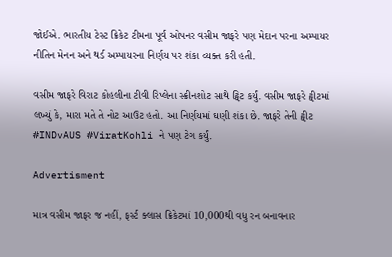જોઈએ. ભારતીય ટેસ્ટ ક્રિકેટ ટીમના પૂર્વ ઓપનર વસીમ જાફરે પણ મેદાન પરના અમ્પાયર નીતિન મેનન અને થર્ડ અમ્પાયરના નિર્ણય પર શંકા વ્યક્ત કરી હતી.

વસીમ જાફરે વિરાટ કોહલીના ટીવી રિપ્લેના સ્ક્રીનશોટ સાથે ટ્વિટ કર્યું. વસીમ જાફરે ટ્વીટમાં લખ્યું કે, મારા મતે તે નોટ આઉટ હતો. આ નિર્ણયમાં ઘણી શંકા છે. જાફરે તેની ટ્વીટ #INDvAUS #ViratKohli ને પણ ટેગ કર્યું.

Advertisment

માત્ર વસીમ જાફર જ નહીં, ફર્સ્ટ ક્લાસ ક્રિકેટમાં 10,000થી વધુ રન બનાવનાર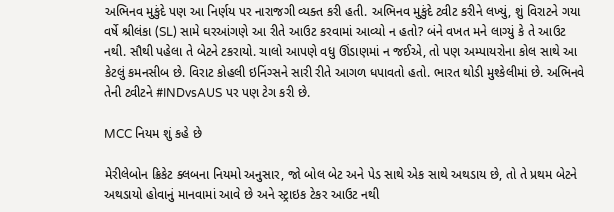અભિનવ મુકુંદે પણ આ નિર્ણય પર નારાજગી વ્યક્ત કરી હતી. અભિનવ મુકુંદે ટ્વીટ કરીને લખ્યું, શું વિરાટને ગયા વર્ષે શ્રીલંકા (SL) સામે ઘરઆંગણે આ રીતે આઉટ કરવામાં આવ્યો ન હતો? બંને વખત મને લાગ્યું કે તે આઉટ નથી. સૌથી પહેલા તે બેટને ટકરાયો. ચાલો આપણે વધુ ઊંડાણમાં ન જઈએ, તો પણ અમ્પાયરોના કોલ સાથે આ કેટલું કમનસીબ છે. વિરાટ કોહલી ઇનિંગ્સને સારી રીતે આગળ ધપાવતો હતો. ભારત થોડી મુશ્કેલીમાં છે. અભિનવે તેની ટ્વીટને #INDvsAUS પર પણ ટેગ કરી છે.

MCC નિયમ શું કહે છે

મેરીલેબોન ક્રિકેટ ક્લબના નિયમો અનુસાર, જો બોલ બેટ અને પેડ સાથે એક સાથે અથડાય છે, તો તે પ્રથમ બેટને અથડાયો હોવાનું માનવામાં આવે છે અને સ્ટ્રાઇક ટેકર આઉટ નથી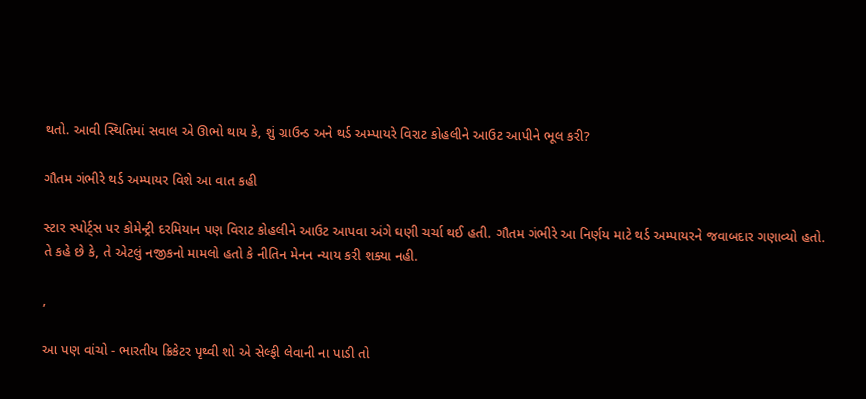થતો. આવી સ્થિતિમાં સવાલ એ ઊભો થાય કે, શું ગ્રાઉન્ડ અને થર્ડ અમ્પાયરે વિરાટ કોહલીને આઉટ આપીને ભૂલ કરી?

ગૌતમ ગંભીરે થર્ડ અમ્પાયર વિશે આ વાત કહી

સ્ટાર સ્પોર્ટ્સ પર કોમેન્ટ્રી દરમિયાન પણ વિરાટ કોહલીને આઉટ આપવા અંગે ઘણી ચર્ચા થઈ હતી. ગૌતમ ગંભીરે આ નિર્ણય માટે થર્ડ અમ્પાયરને જવાબદાર ગણાવ્યો હતો. તે કહે છે કે, તે એટલું નજીકનો મામલો હતો કે નીતિન મેનન ન્યાય કરી શક્યા નહી.

,

આ પણ વાંચો - ભારતીય ક્રિકેટર પૃથ્વી શો એ સેલ્ફી લેવાની ના પાડી તો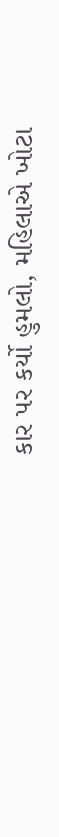કાર પર કર્યો હુમલો, મહિલાએ ખોટા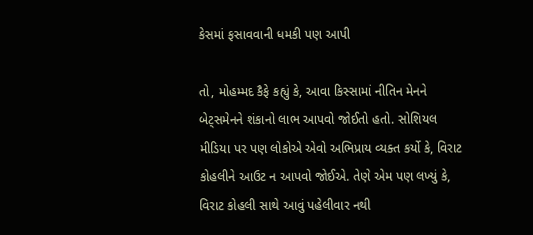કેસમાં ફસાવવાની ધમકી પણ આપી

તો, મોહમ્મદ કૈફે કહ્યું કે, આવા કિસ્સામાં નીતિન મેનને બેટ્સમેનને શંકાનો લાભ આપવો જોઈતો હતો. સોશિયલ મીડિયા પર પણ લોકોએ એવો અભિપ્રાય વ્યક્ત કર્યો કે, વિરાટ કોહલીને આઉટ ન આપવો જોઈએ. તેણે એમ પણ લખ્યું કે, વિરાટ કોહલી સાથે આવું પહેલીવાર નથી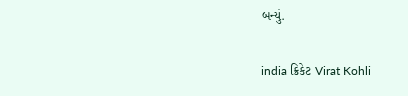બન્યું.

india ક્રિકેટ Virat Kohli